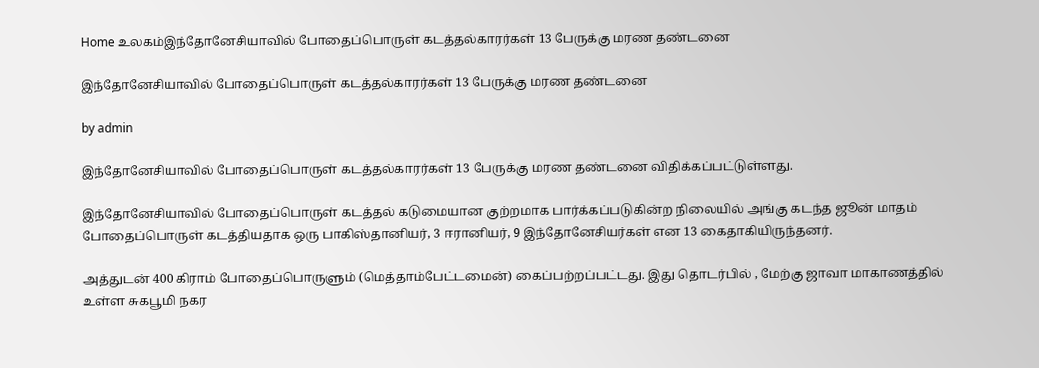Home உலகம்இந்தோனேசியாவில் போதைப்பொருள் கடத்தல்காரர்கள் 13 பேருக்கு மரண தண்டனை

இந்தோனேசியாவில் போதைப்பொருள் கடத்தல்காரர்கள் 13 பேருக்கு மரண தண்டனை

by admin

இந்தோனேசியாவில் போதைப்பொருள் கடத்தல்காரர்கள் 13 பேருக்கு மரண தண்டனை விதிக்கப்பட்டுள்ளது.

இந்தோனேசியாவில் போதைப்பொருள் கடத்தல் கடுமையான குற்றமாக பார்க்கப்படுகின்ற நிலையில் அங்கு கடந்த ஜூன் மாதம் போதைப்பொருள் கடத்தியதாக ஒரு பாகிஸ்தானியர், 3 ஈரானியர், 9 இந்தோனேசியர்கள் என 13 கைதாகியிருந்தனர்.

அத்துடன் 400 கிராம் போதைப்பொருளும் (மெத்தாம்பேட்டமைன்) கைப்பற்றப்பட்டது. இது தொடர்பில் , மேற்கு ஜாவா மாகாணத்தில் உள்ள சுகபூமி நகர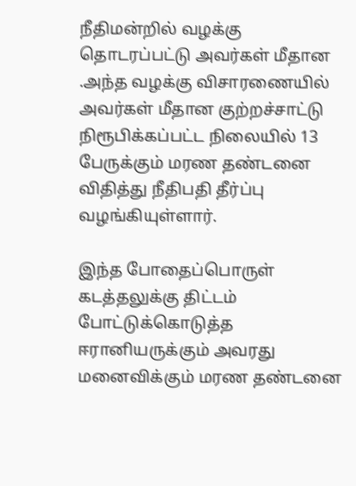நீதிமன்றில் வழக்கு தொடரப்பட்டு அவர்கள் மீதான .அந்த வழக்கு விசாரணையில் அவர்கள் மீதான குற்றச்சாட்டு நிரூபிக்கப்பட்ட நிலையில் 13 பேருக்கும் மரண தண்டனை விதித்து நீதிபதி தீர்ப்பு வழங்கியுள்ளார்.

இந்த போதைப்பொருள் கடத்தலுக்கு திட்டம் போட்டுக்கொடுத்த ஈரானியருக்கும் அவரது மனைவிக்கும் மரண தண்டனை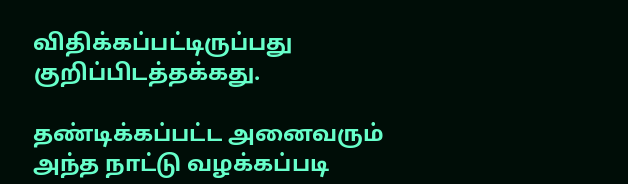விதிக்கப்பட்டிருப்பது குறிப்பிடத்தக்கது.

தண்டிக்கப்பட்ட அனைவரும் அந்த நாட்டு வழக்கப்படி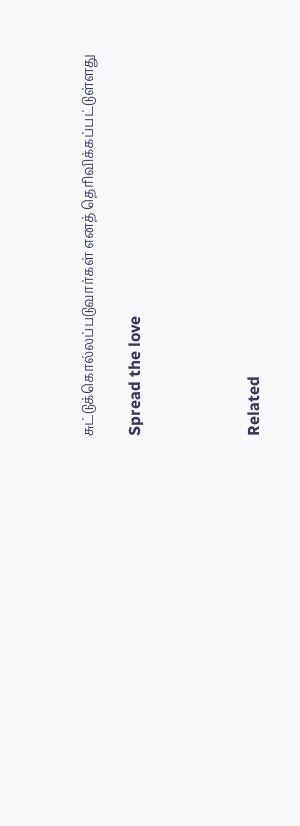சுட்டுக்கொல்லப்படுவார்கள் எனத் தொிவிக்கப்பட்டுள்ளது

Spread the love




Related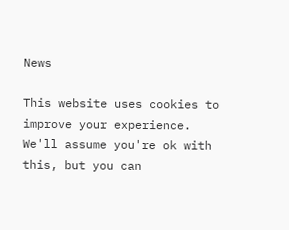News

This website uses cookies to improve your experience. We'll assume you're ok with this, but you can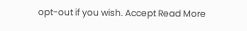opt-out if you wish. Accept Read More